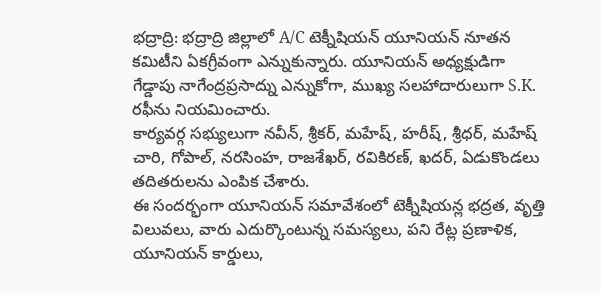భద్రాద్రి: భద్రాద్రి జిల్లాలో A/C టెక్నీషియన్ యూనియన్ నూతన కమిటీని ఏకగ్రీవంగా ఎన్నుకున్నారు. యూనియన్ అధ్యక్షుడిగా గేడ్డాపు నాగేంద్రప్రసాద్ను ఎన్నుకోగా, ముఖ్య సలహాదారులుగా S.K. రఫీను నియమించారు.
కార్యవర్గ సభ్యులుగా నవీన్, శ్రీకర్, మహేష్, హరీష్, శ్రీధర్, మహేష్ చారి, గోపాల్, నరసింహ, రాజశేఖర్, రవికిరణ్, ఖదర్, ఏడుకొండలు తదితరులను ఎంపిక చేశారు.
ఈ సందర్భంగా యూనియన్ సమావేశంలో టెక్నీషియన్ల భద్రత, వృత్తి విలువలు, వారు ఎదుర్కొంటున్న సమస్యలు, పని రేట్ల ప్రణాళిక, యూనియన్ కార్డులు,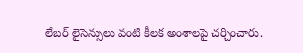లేబర్ లైసెన్సులు వంటి కీలక అంశాలపై చర్చించారు.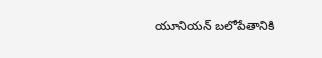యూనియన్ బలోపేతానికి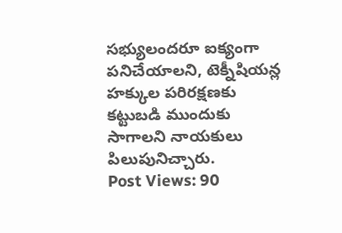సభ్యులందరూ ఐక్యంగా పనిచేయాలని, టెక్నీషియన్ల హక్కుల పరిరక్షణకు కట్టుబడి ముందుకు సాగాలని నాయకులు పిలుపునిచ్చారు.
Post Views: 90